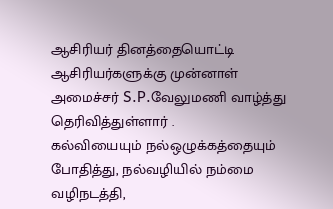ஆசிரியர் தினத்தையொட்டி ஆசிரியர்களுக்கு முன்னாள் அமைச்சர் S.P.வேலுமணி வாழ்த்து தெரிவித்துள்ளார் .
கல்வியையும் நல்ஒழுக்கத்தையும் போதித்து, நல்வழியில் நம்மை வழிநடத்தி,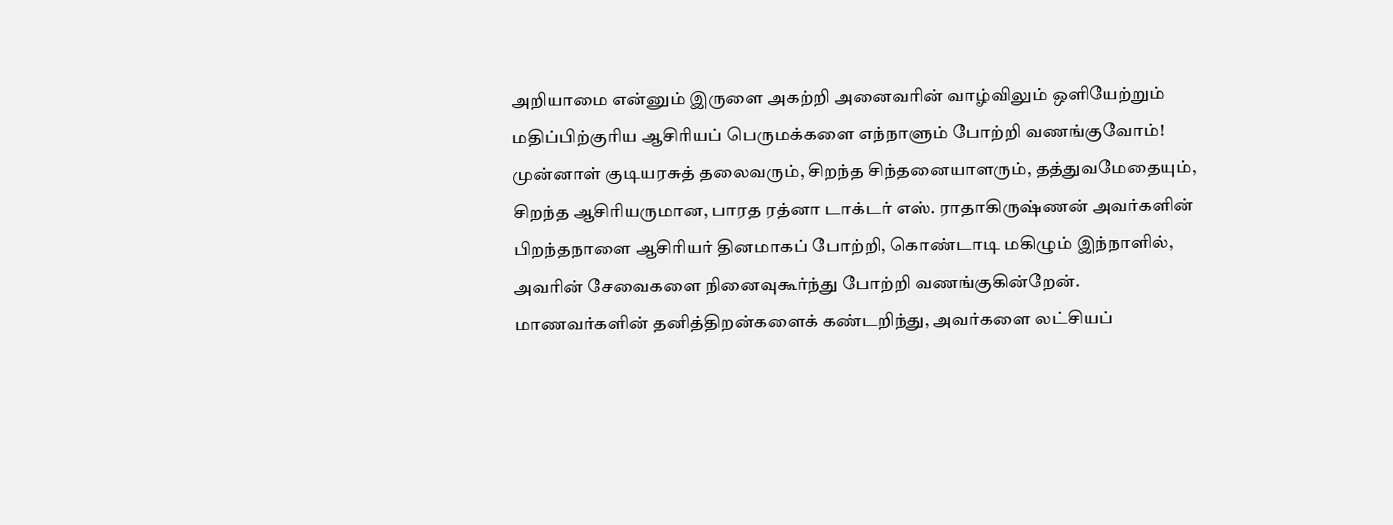அறியாமை என்னும் இருளை அகற்றி அனைவரின் வாழ்விலும் ஒளியேற்றும் மதிப்பிற்குரிய ஆசிரியப் பெருமக்களை எந்நாளும் போற்றி வணங்குவோம்!
முன்னாள் குடியரசுத் தலைவரும், சிறந்த சிந்தனையாளரும், தத்துவமேதையும், சிறந்த ஆசிரியருமான, பாரத ரத்னா டாக்டர் எஸ். ராதாகிருஷ்ணன் அவர்களின் பிறந்தநாளை ஆசிரியர் தினமாகப் போற்றி, கொண்டாடி மகிழும் இந்நாளில், அவரின் சேவைகளை நினைவுகூர்ந்து போற்றி வணங்குகின்றேன்.
மாணவர்களின் தனித்திறன்களைக் கண்டறிந்து, அவர்களை லட்சியப்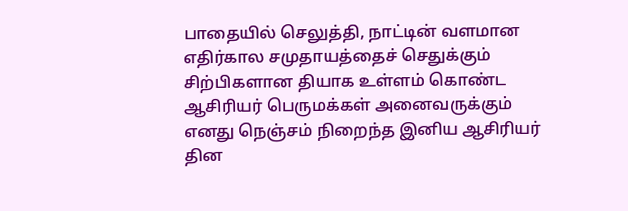பாதையில் செலுத்தி, நாட்டின் வளமான எதிர்கால சமுதாயத்தைச் செதுக்கும் சிற்பிகளான தியாக உள்ளம் கொண்ட ஆசிரியர் பெருமக்கள் அனைவருக்கும் எனது நெஞ்சம் நிறைந்த இனிய ஆசிரியர் தின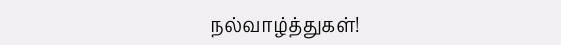நல்வாழ்த்துகள்!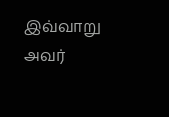இவ்வாறு அவர்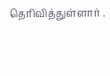தெரிவித்துள்ளார் .